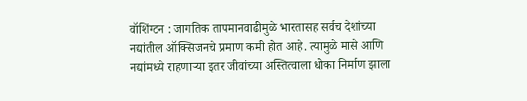वॉशिंग्टन : जागतिक तापमानवाढीमुळे भारतासह सर्वच देशांच्या नद्यांतील ऑक्सिजनचे प्रमाण कमी होत आहे. त्यामुळे मासे आणि नद्यांमध्ये राहणाऱ्या इतर जीवांच्या अस्तित्वाला धोका निर्माण झाला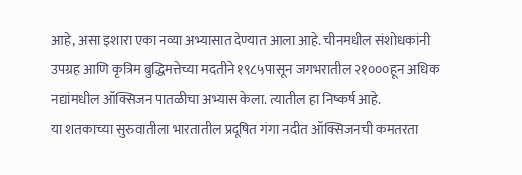आहे, असा इशारा एका नव्या अभ्यासात देण्यात आला आहे. चीनमधील संशोधकांनी उपग्रह आणि कृत्रिम बुद्धिमत्तेच्या मदतीने १९८५पासून जगभरातील २१०००हून अधिक नद्यांमधील ऑक्सिजन पातळीचा अभ्यास केला. त्यातील हा निष्कर्ष आहे.
या शतकाच्या सुरुवातीला भारतातील प्रदूषित गंगा नदीत ऑक्सिजनची कमतरता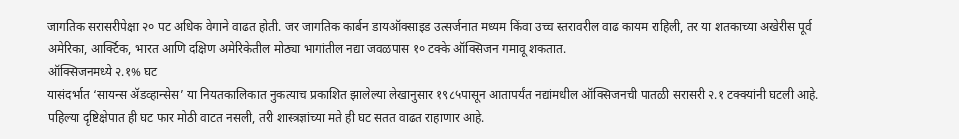जागतिक सरासरीपेक्षा २० पट अधिक वेगाने वाढत होती. जर जागतिक कार्बन डायऑक्साइड उत्सर्जनात मध्यम किंवा उच्च स्तरावरील वाढ कायम राहिली, तर या शतकाच्या अखेरीस पूर्व अमेरिका, आर्क्टिक, भारत आणि दक्षिण अमेरिकेतील मोठ्या भागांतील नद्या जवळपास १० टक्के ऑक्सिजन गमावू शकतात.
ऑक्सिजनमध्ये २.१% घट
यासंदर्भात ‘सायन्स ॲडव्हान्सेस’ या नियतकालिकात नुकत्याच प्रकाशित झालेल्या लेखानुसार १९८५पासून आतापर्यंत नद्यांमधील ऑक्सिजनची पातळी सरासरी २.१ टक्क्यांनी घटली आहे. पहिल्या दृष्टिक्षेपात ही घट फार मोठी वाटत नसली, तरी शास्त्रज्ञांच्या मते ही घट सतत वाढत राहाणार आहे.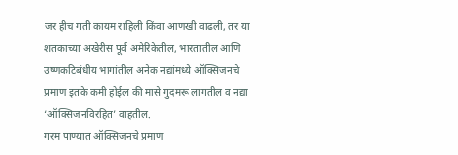जर हीच गती कायम राहिली किंवा आणखी वाढली, तर या शतकाच्या अखेरीस पूर्व अमेरिकेतील, भारतातील आणि उष्णकटिबंधीय भागांतील अनेक नद्यांमध्ये ऑक्सिजनचे प्रमाण इतके कमी होईल की मासे गुदमरू लागतील व नद्या ‘ऑक्सिजनविरहित’ वाहतील.
गरम पाण्यात ऑक्सिजनचे प्रमाण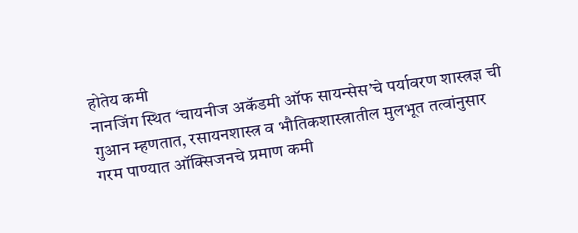होतेय कमी
नानजिंग स्थित ‘चायनीज अकॅडमी ऑफ सायन्सेस’चे पर्यावरण शास्त्रज्ञ ची गुआन म्हणतात, रसायनशास्त्र व भौतिकशास्त्रातील मुलभूत तत्वांनुसार गरम पाण्यात ऑक्सिजनचे प्रमाण कमी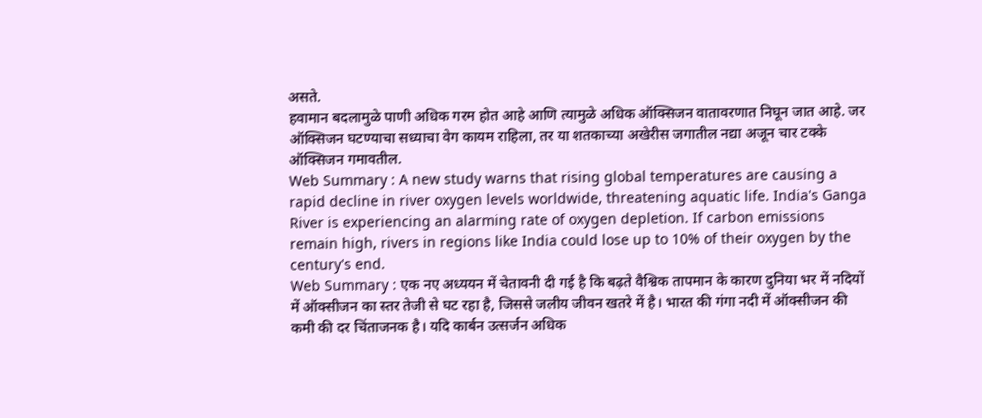असते.
हवामान बदलामुळे पाणी अधिक गरम होत आहे आणि त्यामुळे अधिक ऑक्सिजन वातावरणात निघून जात आहे. जर ऑक्सिजन घटण्याचा सध्याचा वेग कायम राहिला, तर या शतकाच्या अखेरीस जगातील नद्या अजून चार टक्के ऑक्सिजन गमावतील.
Web Summary : A new study warns that rising global temperatures are causing a rapid decline in river oxygen levels worldwide, threatening aquatic life. India's Ganga River is experiencing an alarming rate of oxygen depletion. If carbon emissions remain high, rivers in regions like India could lose up to 10% of their oxygen by the century's end.
Web Summary : एक नए अध्ययन में चेतावनी दी गई है कि बढ़ते वैश्विक तापमान के कारण दुनिया भर में नदियों में ऑक्सीजन का स्तर तेजी से घट रहा है, जिससे जलीय जीवन खतरे में है। भारत की गंगा नदी में ऑक्सीजन की कमी की दर चिंताजनक है। यदि कार्बन उत्सर्जन अधिक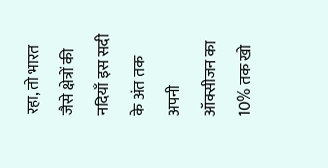रहा, तो भारत जैसे क्षेत्रों की नदियाँ इस सदी के अंत तक अपनी ऑक्सीजन का 10% तक खो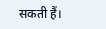सकती हैं।